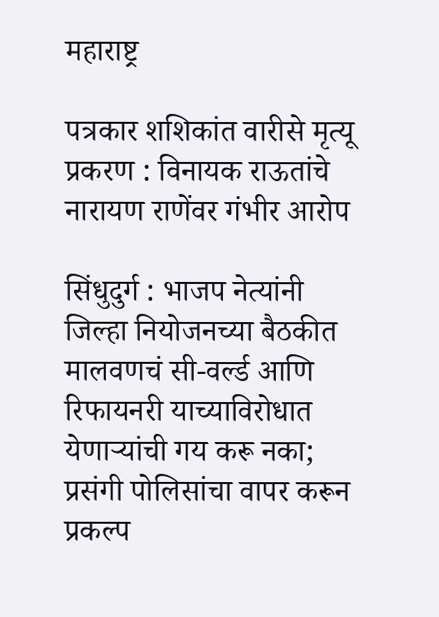महाराष्ट्र

पत्रकार शशिकांत वारीसे मृत्यू प्रकरण : विनायक राऊतांचे नारायण राणेंवर गंभीर आरोप

सिंधुदुर्ग : भाजप नेत्यांनी जिल्हा नियोजनच्या बैठकीत मालवणचं सी-वर्ल्ड आणि रिफायनरी याच्याविरोधात येणाऱ्यांची गय करू नका; प्रसंगी पोलिसांचा वापर करून प्रकल्प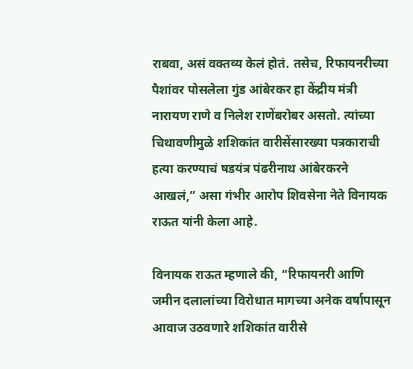राबवा, असं वक्तव्य केलं होतं. तसेच, रिफायनरीच्या पैशांवर पोसलेला गुंड आंबेरकर हा केंद्रीय मंत्री नारायण राणे व निलेश राणेंबरोबर असतो. त्यांच्या चिथावणीमुळे शशिकांत वारीसेंसारख्या पत्रकाराची हत्या करण्याचं षडयंत्र पंढरीनाथ आंबेरकरने आखलं,” असा गंभीर आरोप शिवसेना नेते विनायक राऊत यांनी केला आहे.

विनायक राऊत म्हणाले की, “रिफायनरी आणि जमीन दलालांच्या विरोधात मागच्या अनेक वर्षापासून आवाज उठवणारे शशिकांत वारीसे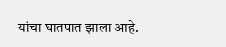यांचा घातपात झाला आहे.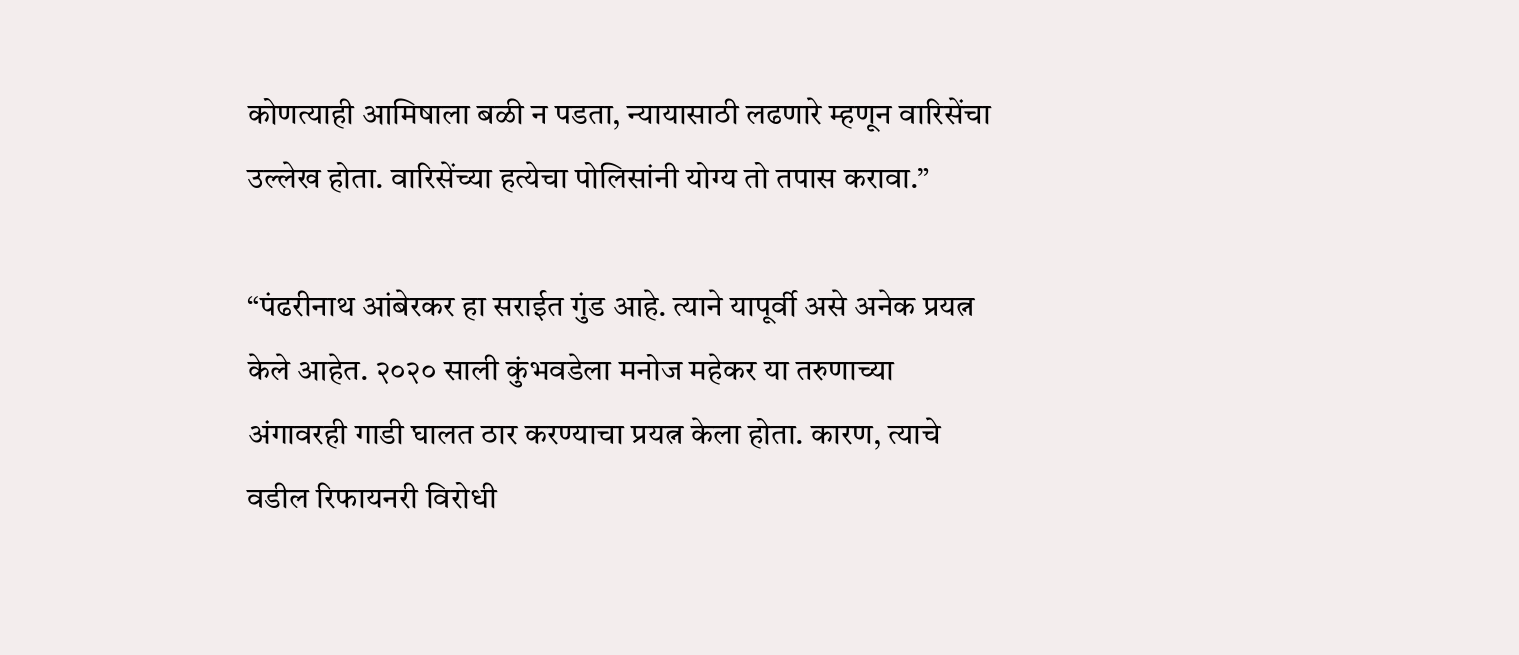कोणत्याही आमिषाला बळी न पडता, न्यायासाठी लढणारे म्हणून वारिसेंचा उल्लेख होता. वारिसेंच्या हत्येचा पोलिसांनी योग्य तो तपास करावा.”

“पंढरीनाथ आंबेरकर हा सराईत गुंड आहे. त्याने यापूर्वी असे अनेक प्रयत्न केले आहेत. २०२० साली कुंभवडेला मनोज महेकर या तरुणाच्या अंगावरही गाडी घालत ठार करण्याचा प्रयत्न केला होता. कारण, त्याचे वडील रिफायनरी विरोधी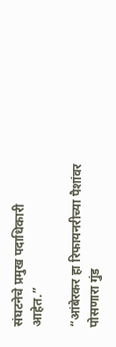संघटनेचे प्रमुख पदाधिकारी आहेत.”

“आंबेरकर हा रिफायनरीच्या पैशांवर पोसणारा गुंड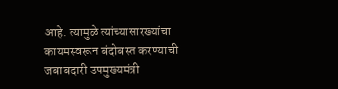आहे. त्यामुळे त्यांच्यासारख्यांचा कायमस्वरून बंदोबस्त करण्याची जबाबदारी उपमुख्यमंत्री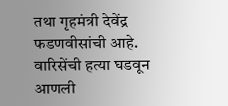तथा गृहमंत्री देवेंद्र फडणवीसांची आहे. वारिसेंची हत्या घडवून आणली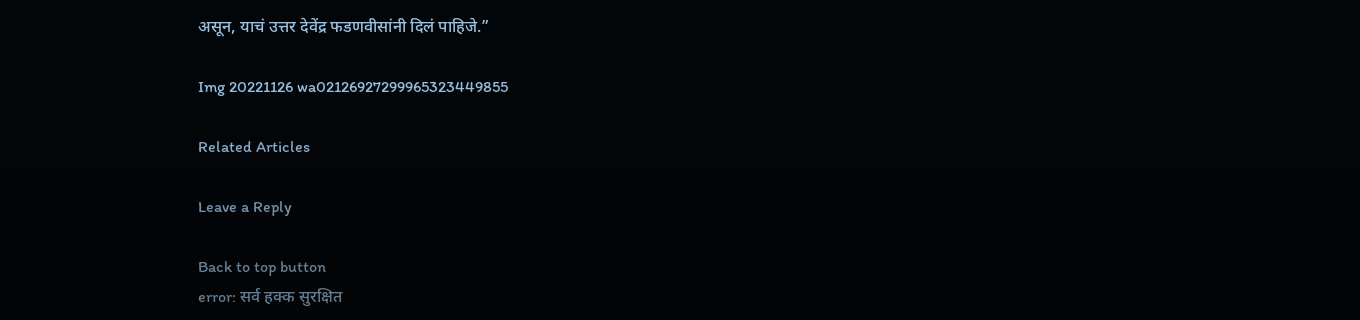असून, याचं उत्तर देवेंद्र फडणवीसांनी दिलं पाहिजे.”

Img 20221126 wa02126927299965323449855

Related Articles

Leave a Reply

Back to top button
error: सर्व हक्क सुरक्षित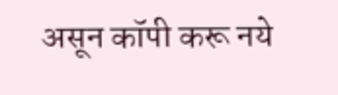असून कॉपी करू नये